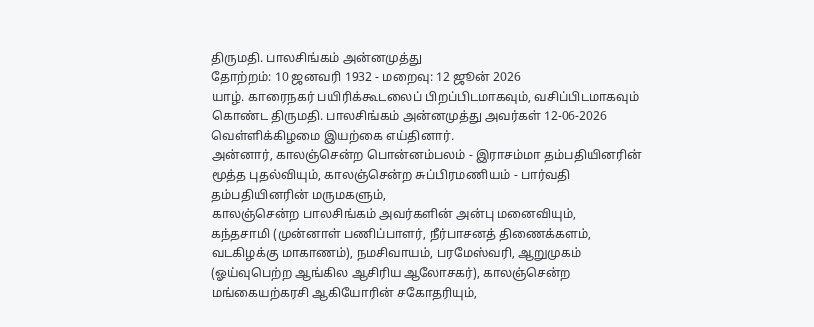திருமதி. பாலசிங்கம் அன்னமுத்து
தோற்றம்: 10 ஜனவரி 1932 - மறைவு: 12 ஜூன் 2026
யாழ். காரைநகர் பயிரிக்கூடலைப் பிறப்பிடமாகவும், வசிப்பிடமாகவும் கொண்ட திருமதி. பாலசிங்கம் அன்னமுத்து அவர்கள் 12-06-2026 வெள்ளிக்கிழமை இயற்கை எய்தினார்.
அன்னார், காலஞ்சென்ற பொன்னம்பலம் - இராசம்மா தம்பதியினரின் மூத்த புதல்வியும், காலஞ்சென்ற சுப்பிரமணியம் - பார்வதி தம்பதியினரின் மருமகளும்,
காலஞ்சென்ற பாலசிங்கம் அவர்களின் அன்பு மனைவியும்,
கந்தசாமி (முன்னாள் பணிப்பாளர், நீர்பாசனத் திணைக்களம், வடகிழக்கு மாகாணம்), நமசிவாயம், பரமேஸ்வரி, ஆறுமுகம் (ஓய்வுபெற்ற ஆங்கில ஆசிரிய ஆலோசகர்), காலஞ்சென்ற மங்கையற்கரசி ஆகியோரின் சகோதரியும்,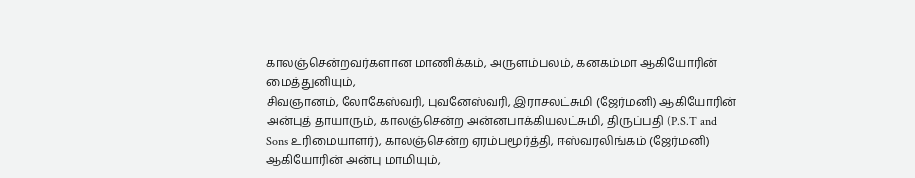காலஞ்சென்றவர்களான மாணிக்கம், அருளம்பலம், கனகம்மா ஆகியோரின் மைத்துனியும்,
சிவஞானம், லோகேஸ்வரி, புவனேஸ்வரி, இராசலட்சுமி (ஜேர்மனி) ஆகியோரின் அன்புத் தாயாரும், காலஞ்சென்ற அன்னபாக்கியலட்சுமி, திருப்பதி (P.S.T and Sons உரிமையாளர்), காலஞ்சென்ற ஏரம்பமூர்த்தி, ஈஸ்வரலிங்கம் (ஜேர்மனி) ஆகியோரின் அன்பு மாமியும்,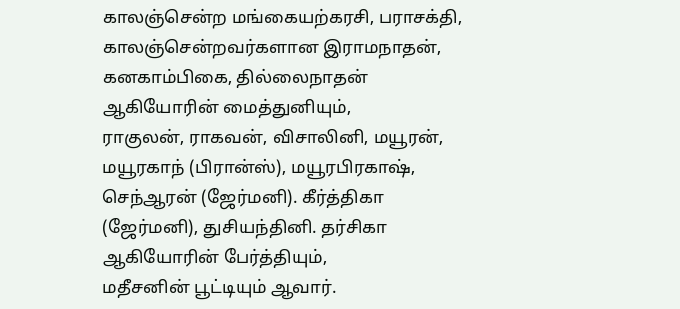காலஞ்சென்ற மங்கையற்கரசி, பராசக்தி, காலஞ்சென்றவர்களான இராமநாதன், கனகாம்பிகை, தில்லைநாதன் ஆகியோரின் மைத்துனியும்,
ராகுலன், ராகவன், விசாலினி, மயூரன், மயூரகாந் (பிரான்ஸ்), மயூரபிரகாஷ், செந்ஆரன் (ஜேர்மனி). கீர்த்திகா (ஜேர்மனி), துசியந்தினி. தர்சிகா ஆகியோரின் பேர்த்தியும்,
மதீசனின் பூட்டியும் ஆவார்.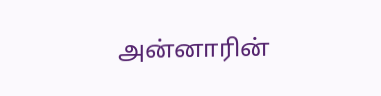அன்னாரின்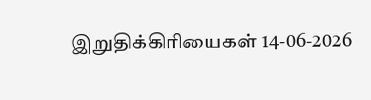இறுதிக்கிரியைகள் 14-06-2026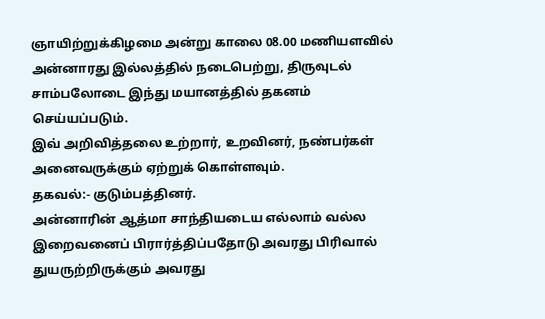ஞாயிற்றுக்கிழமை அன்று காலை 08.00 மணியளவில் அன்னாரது இல்லத்தில் நடைபெற்று, திருவுடல் சாம்பலோடை இந்து மயானத்தில் தகனம் செய்யப்படும்.
இவ் அறிவித்தலை உற்றார், உறவினர், நண்பர்கள் அனைவருக்கும் ஏற்றுக் கொள்ளவும்.
தகவல்:- குடும்பத்தினர்.
அன்னாரின் ஆத்மா சாந்தியடைய எல்லாம் வல்ல இறைவனைப் பிரார்த்திப்பதோடு அவரது பிரிவால் துயருற்றிருக்கும் அவரது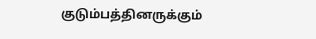குடும்பத்தினருக்கும்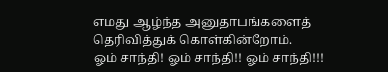எமது ஆழ்ந்த அனுதாபங்களைத் தெரிவித்துக் கொள்கின்றோம்.
ஓம் சாந்தி! ஓம் சாந்தி!! ஓம் சாந்தி!!!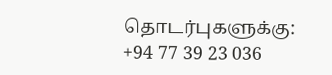தொடர்புகளுக்கு:
+94 77 39 23 036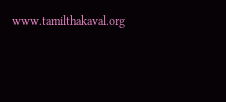www.tamilthakaval.org